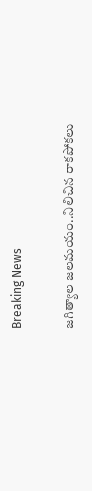Breaking News

జగిత్యాల జలమయం..నిలిచిన రాకపోకలు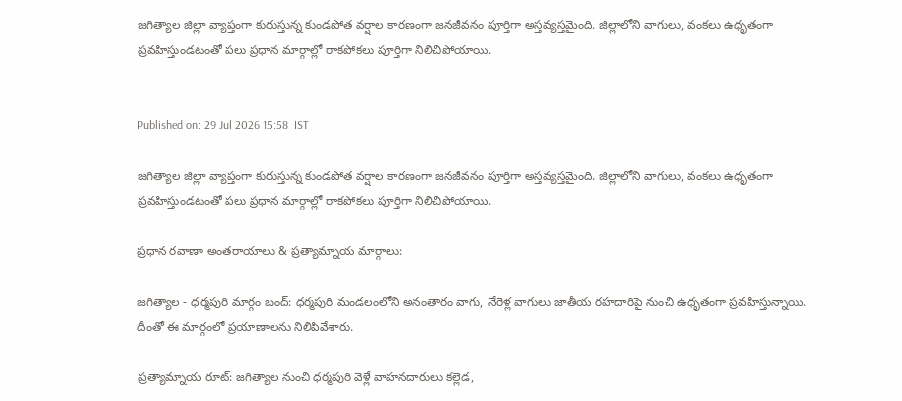జగిత్యాల జిల్లా వ్యాప్తంగా కురుస్తున్న కుండపోత వర్షాల కారణంగా జనజీవనం పూర్తిగా అస్తవ్యస్తమైంది. జిల్లాలోని వాగులు, వంకలు ఉధృతంగా ప్రవహిస్తుండటంతో పలు ప్రధాన మార్గాల్లో రాకపోకలు పూర్తిగా నిలిచిపోయాయి.


Published on: 29 Jul 2026 15:58  IST

జగిత్యాల జిల్లా వ్యాప్తంగా కురుస్తున్న కుండపోత వర్షాల కారణంగా జనజీవనం పూర్తిగా అస్తవ్యస్తమైంది. జిల్లాలోని వాగులు, వంకలు ఉధృతంగా ప్రవహిస్తుండటంతో పలు ప్రధాన మార్గాల్లో రాకపోకలు పూర్తిగా నిలిచిపోయాయి.

ప్రధాన రవాణా అంతరాయాలు & ప్రత్యామ్నాయ మార్గాలు:

జగిత్యాల - ధర్మపురి మార్గం బంద్: ధర్మపురి మండలంలోని అనంతారం వాగు, నేరెళ్ల వాగులు జాతీయ రహదారిపై నుంచి ఉధృతంగా ప్రవహిస్తున్నాయి. దీంతో ఈ మార్గంలో ప్రయాణాలను నిలిపివేశారు.

ప్రత్యామ్నాయ రూట్: జగిత్యాల నుంచి ధర్మపురి వెళ్లే వాహనదారులు కల్లెడ,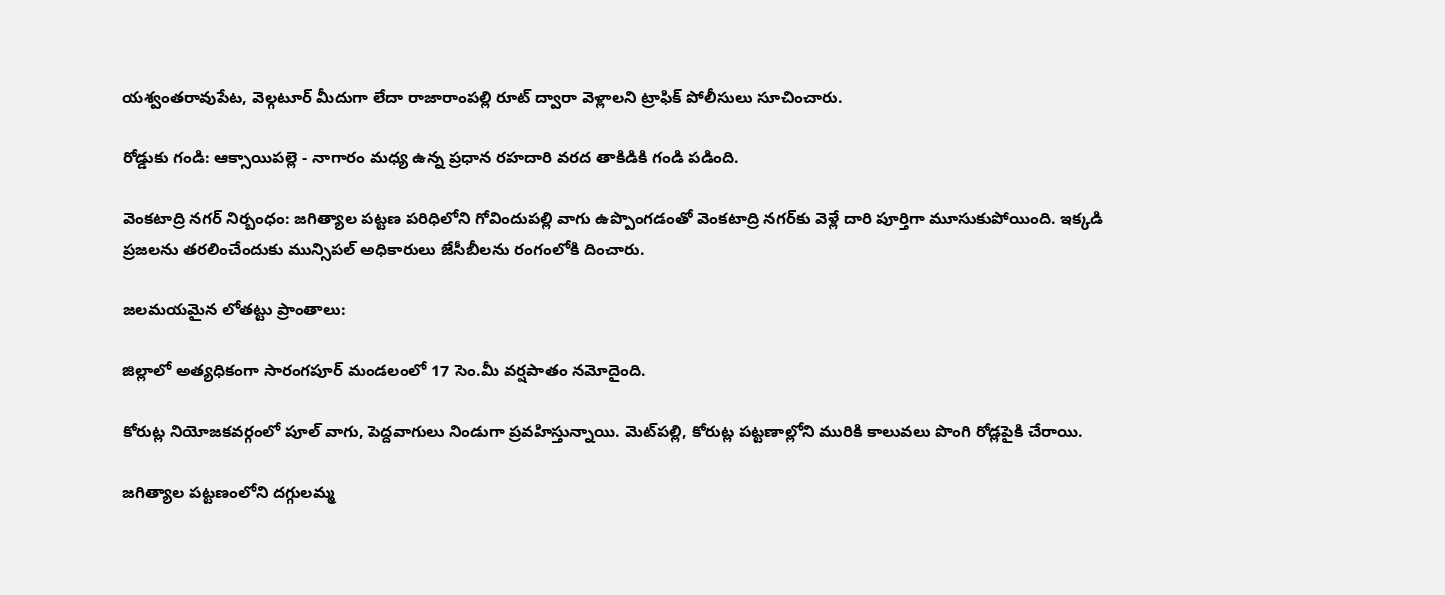యశ్వంతరావుపేట, వెల్గటూర్ మీదుగా లేదా రాజారాంపల్లి రూట్ ద్వారా వెళ్లాలని ట్రాఫిక్ పోలీసులు సూచించారు.

రోడ్డుకు గండి: ఆక్సాయిపల్లె - నాగారం మధ్య ఉన్న ప్రధాన రహదారి వరద తాకిడికి గండి పడింది.

వెంకటాద్రి నగర్ నిర్బంధం: జగిత్యాల పట్టణ పరిధిలోని గోవిందుపల్లి వాగు ఉప్పొంగడంతో వెంకటాద్రి నగర్‌కు వెళ్లే దారి పూర్తిగా మూసుకుపోయింది. ఇక్కడి ప్రజలను తరలించేందుకు మున్సిపల్ అధికారులు జేసీబీలను రంగంలోకి దించారు.

జలమయమైన లోతట్టు ప్రాంతాలు:

జిల్లాలో అత్యధికంగా సారంగపూర్ మండలంలో 17 సెం.మీ వర్షపాతం నమోదైంది.

కోరుట్ల నియోజకవర్గంలో పూల్ వాగు, పెద్దవాగులు నిండుగా ప్రవహిస్తున్నాయి. మెట్‌పల్లి, కోరుట్ల పట్టణాల్లోని మురికి కాలువలు పొంగి రోడ్లపైకి చేరాయి.

జగిత్యాల పట్టణంలోని దగ్గులమ్మ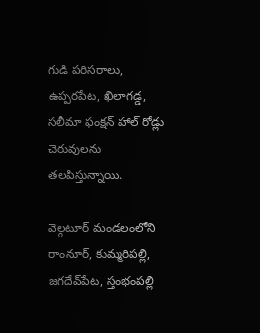గుడి పరిసరాలు, ఉప్పరపేట, ఖిలాగడ్డ, సలీమా ఫంక్షన్ హాల్ రోడ్లు చెరువులను తలపిస్తున్నాయి.

వెల్గటూర్ మండలంలోని రాంనూర్, కుమ్మరిపల్లి, జగదేవ్‌పేట, స్తంభంపల్లి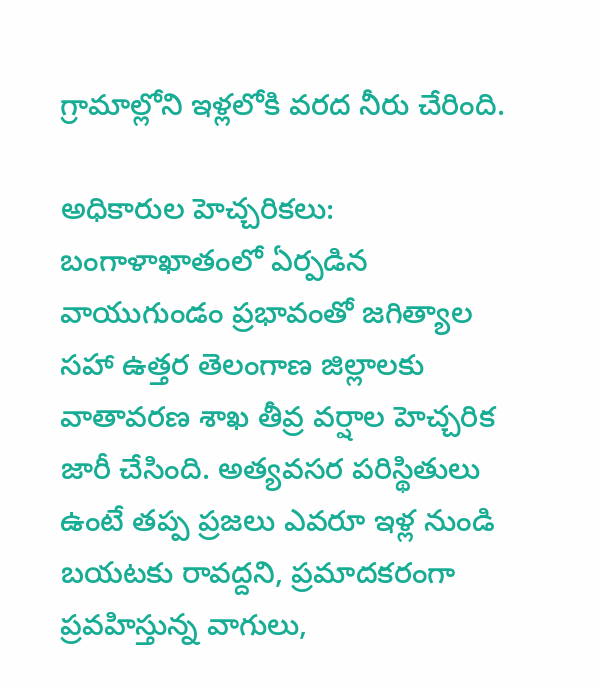గ్రామాల్లోని ఇళ్లలోకి వరద నీరు చేరింది.

అధికారుల హెచ్చరికలు:
బంగాళాఖాతంలో ఏర్పడిన వాయుగుండం ప్రభావంతో జగిత్యాల సహా ఉత్తర తెలంగాణ జిల్లాలకు వాతావరణ శాఖ తీవ్ర వర్షాల హెచ్చరిక జారీ చేసింది. అత్యవసర పరిస్థితులు ఉంటే తప్ప ప్రజలు ఎవరూ ఇళ్ల నుండి బయటకు రావద్దని, ప్రమాదకరంగా ప్రవహిస్తున్న వాగులు,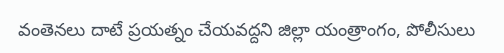వంతెనలు దాటే ప్రయత్నం చేయవద్దని జిల్లా యంత్రాంగం, పోలీసులు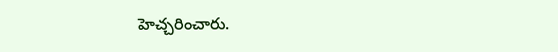హెచ్చరించారు.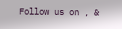Follow us on , &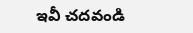ఇవీ చదవండి